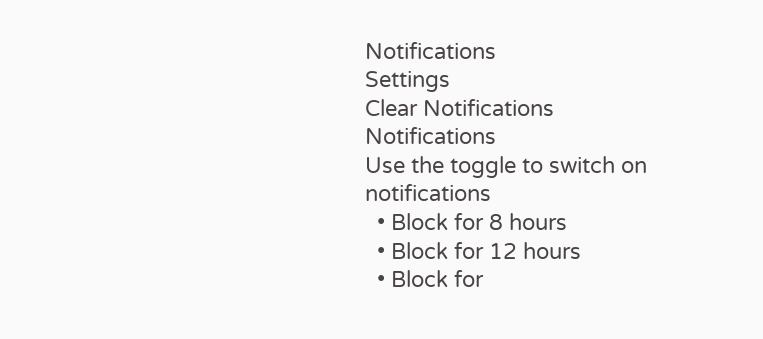Notifications
Settings
Clear Notifications
Notifications
Use the toggle to switch on notifications
  • Block for 8 hours
  • Block for 12 hours
  • Block for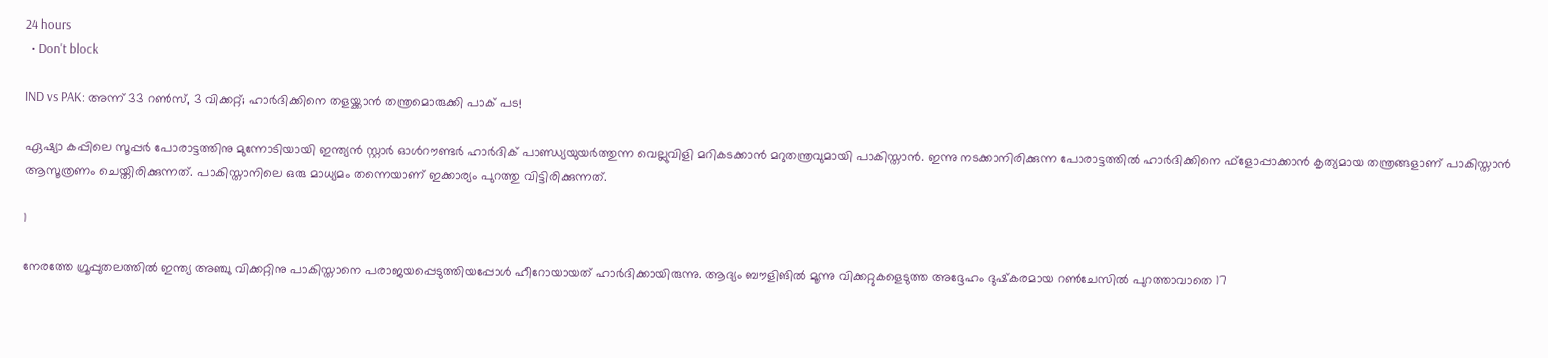24 hours
  • Don't block

IND vs PAK: അന്ന് 33 റണ്‍സ്, 3 വിക്കറ്റ്; ഹാര്‍ദിക്കിനെ തളയ്ക്കാന്‍ തന്ത്രമൊരുക്കി പാക് പട!

ഏഷ്യാ കപ്പിലെ സൂപ്പര്‍ പോരാട്ടത്തിനു മുന്നോടിയായി ഇന്ത്യന്‍ സ്റ്റാര്‍ ഓള്‍റൗണ്ടര്‍ ഹാര്‍ദിക് പാണ്ഡ്യയുയര്‍ത്തുന്ന വെല്ലുവിളി മറികടക്കാന്‍ മറുതന്ത്രവുമായി പാകിസ്താന്‍. ഇന്നു നടക്കാനിരിക്കുന്ന പോരാട്ടത്തില്‍ ഹാര്‍ദിക്കിനെ ഫ്‌ളോപ്പാക്കാന്‍ കൃത്യമായ തന്ത്രങ്ങളാണ് പാകിസ്താന്‍ ആസൂത്രണം ചെയ്തിരിക്കുന്നത്. പാകിസ്താനിലെ ഒരു മാധ്യമം തന്നെയാണ് ഇക്കാര്യം പുറത്തു വിട്ടിരിക്കുന്നത്.

1

നേരത്തേ ഗ്രൂപ്പുതലത്തില്‍ ഇന്ത്യ അഞ്ചു വിക്കറ്റിനു പാകിസ്താനെ പരാജയപ്പെടുത്തിയപ്പോള്‍ ഹീറോയായത് ഹാര്‍ദിക്കായിരുന്നു. ആദ്യം ബൗളിങില്‍ മൂന്നു വിക്കറ്റുകളെടുത്ത അദ്ദേഹം ദുഷ്‌കരമായ റണ്‍ചേസില്‍ പുറത്താവാതെ 17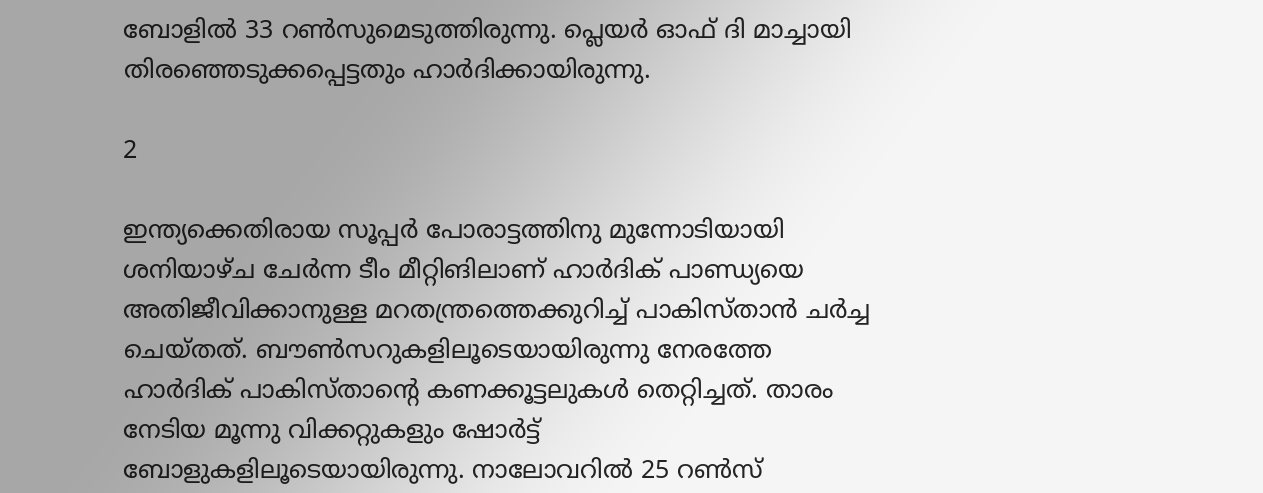ബോളില്‍ 33 റണ്‍സുമെടുത്തിരുന്നു. പ്ലെയര്‍ ഓഫ് ദി മാച്ചായി തിരഞ്ഞെടുക്കപ്പെട്ടതും ഹാര്‍ദിക്കായിരുന്നു.

2

ഇന്ത്യക്കെതിരായ സൂപ്പര്‍ പോരാട്ടത്തിനു മുന്നോടിയായി ശനിയാഴ്ച ചേര്‍ന്ന ടീം മീറ്റിങിലാണ് ഹാര്‍ദിക് പാണ്ഡ്യയെ അതിജീവിക്കാനുള്ള മറതന്ത്രത്തെക്കുറിച്ച് പാകിസ്താന്‍ ചര്‍ച്ച ചെയ്തത്. ബൗണ്‍സറുകളിലൂടെയായിരുന്നു നേരത്തേ ഹാര്‍ദിക് പാകിസ്താന്റെ കണക്കൂട്ടലുകള്‍ തെറ്റിച്ചത്. താരം നേടിയ മൂന്നു വിക്കറ്റുകളും ഷോര്‍ട്ട് ബോളുകളിലൂടെയായിരുന്നു. നാലോവറില്‍ 25 റണ്‍സ്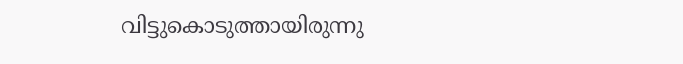വിട്ടുകൊടുത്തായിരുന്നു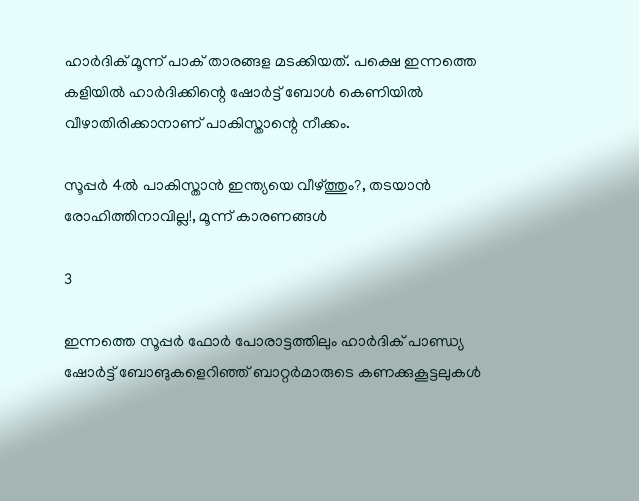ഹാര്‍ദിക് മൂന്ന് പാക് താരങ്ങള മടക്കിയത്. പക്ഷെ ഇന്നത്തെ കളിയില്‍ ഹാര്‍ദിക്കിന്റെ ഷോര്‍ട്ട് ബോള്‍ കെണിയില്‍ വീഴാതിരിക്കാനാണ് പാകിസ്താന്റെ നീക്കം.

സൂപ്പര്‍ 4ല്‍ പാകിസ്താന്‍ ഇന്ത്യയെ വീഴ്ത്തും?, തടയാന്‍ രോഹിത്തിനാവില്ല!, മൂന്ന് കാരണങ്ങള്‍

3

ഇന്നത്തെ സൂപ്പര്‍ ഫോര്‍ പോരാട്ടത്തിലും ഹാര്‍ദിക് പാണ്ഡ്യ ഷോര്‍ട്ട് ബോങുകളെറിഞ്ഞ് ബാറ്റര്‍മാരുടെ കണക്കുകൂട്ടലുകള്‍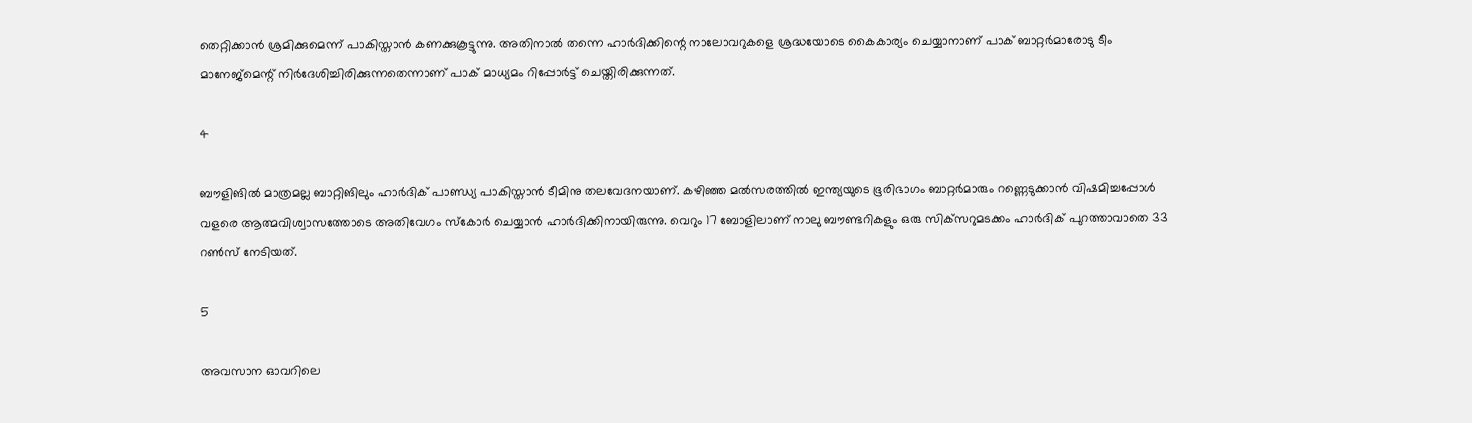തെറ്റിക്കാന്‍ ശ്രമിക്കുമെന്ന് പാകിസ്താന്‍ കണക്കുകൂട്ടുന്നു. അതിനാല്‍ തന്നെ ഹാര്‍ദിക്കിന്റെ നാലോവറുകളെ ശ്രദ്ധയോടെ കൈകാര്യം ചെയ്യാനാണ് പാക് ബാറ്റര്‍മാരോടു ടീം മാനേജ്‌മെന്റ് നിര്‍ദേശിച്ചിരിക്കുന്നതെന്നാണ് പാക് മാധ്യമം റിപ്പോര്‍ട്ട് ചെയ്തിരിക്കുന്നത്.

4

ബൗളിങില്‍ മാത്രമല്ല ബാറ്റിങിലും ഹാര്‍ദിക് പാണ്ഡ്യ പാകിസ്താന്‍ ടീമിനു തലവേദനയാണ്. കഴിഞ്ഞ മല്‍സരത്തില്‍ ഇന്ത്യയുടെ ഭൂരിഭാഗം ബാറ്റര്‍മാരും റണ്ണെടുക്കാന്‍ വിഷമിച്ചപ്പോള്‍ വളരെ ആത്മവിശ്വാസത്തോടെ അതിവേഗം സ്‌കോര്‍ ചെയ്യാന്‍ ഹാര്‍ദിക്കിനായിരുന്നു. വെറും 17 ബോളിലാണ് നാലു ബൗണ്ടറികളും ഒരു സിക്‌സറുമടക്കം ഹാര്‍ദിക് പുറത്താവാതെ 33 റണ്‍സ് നേടിയത്.

5

അവസാന ഓവറിലെ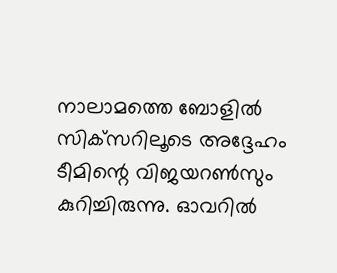നാലാമത്തെ ബോളില്‍ സിക്‌സറിലൂടെ അദ്ദേഹം ടീമിന്റെ വിജയറണ്‍സും കുറിച്ചിരുന്നു. ഓവറില്‍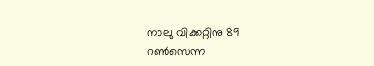നാലു വിക്കറ്റിനു 89 റണ്‍സെന്ന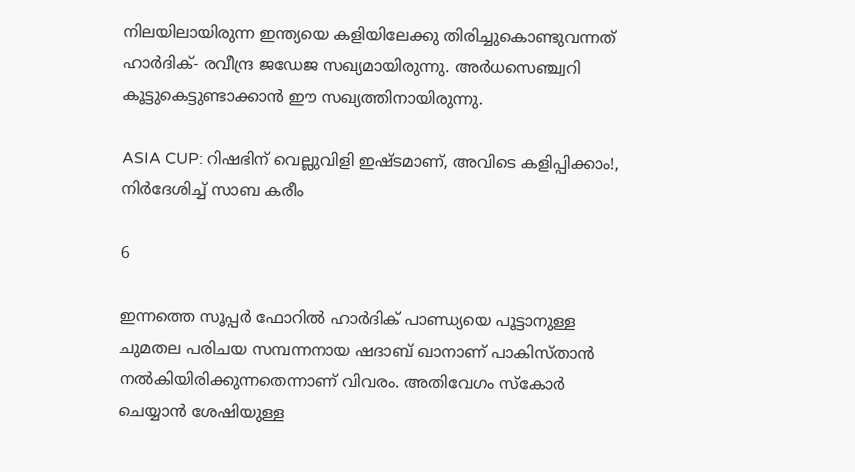നിലയിലായിരുന്ന ഇന്ത്യയെ കളിയിലേക്കു തിരിച്ചുകൊണ്ടുവന്നത് ഹാര്‍ദിക്- രവീന്ദ്ര ജഡേജ സഖ്യമായിരുന്നു. അര്‍ധസെഞ്ച്വറി കൂട്ടുകെട്ടുണ്ടാക്കാന്‍ ഈ സഖ്യത്തിനായിരുന്നു.

ASIA CUP: റിഷഭിന് വെല്ലുവിളി ഇഷ്ടമാണ്, അവിടെ കളിപ്പിക്കാം!, നിര്‍ദേശിച്ച് സാബ കരീം

6

ഇന്നത്തെ സൂപ്പര്‍ ഫോറില്‍ ഹാര്‍ദിക് പാണ്ഡ്യയെ പൂട്ടാനുള്ള ചുമതല പരിചയ സമ്പന്നനായ ഷദാബ് ഖാനാണ് പാകിസ്താന്‍ നല്‍കിയിരിക്കുന്നതെന്നാണ് വിവരം. അതിവേഗം സ്‌കോര്‍ ചെയ്യാന്‍ ശേഷിയുള്ള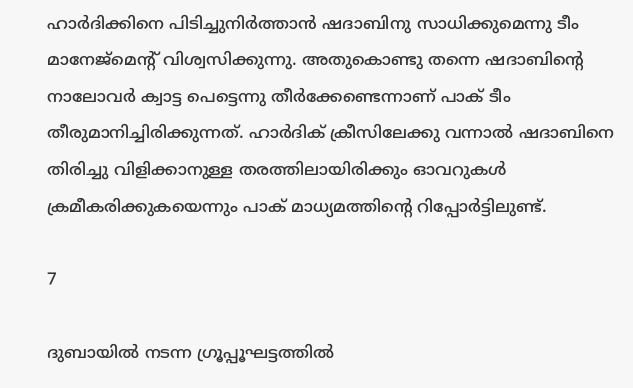ഹാര്‍ദിക്കിനെ പിടിച്ചുനിര്‍ത്താന്‍ ഷദാബിനു സാധിക്കുമെന്നു ടീം മാനേജ്‌മെന്റ് വിശ്വസിക്കുന്നു. അതുകൊണ്ടു തന്നെ ഷദാബിന്റെ നാലോവര്‍ ക്വാട്ട പെട്ടെന്നു തീര്‍ക്കേണ്ടെന്നാണ് പാക് ടീം തീരുമാനിച്ചിരിക്കുന്നത്. ഹാര്‍ദിക് ക്രീസിലേക്കു വന്നാല്‍ ഷദാബിനെ തിരിച്ചു വിളിക്കാനുള്ള തരത്തിലായിരിക്കും ഓവറുകള്‍ ക്രമീകരിക്കുകയെന്നും പാക് മാധ്യമത്തിന്റെ റിപ്പോര്‍ട്ടിലുണ്ട്.

7

ദുബായില്‍ നടന്ന ഗ്രൂപ്പൂഘട്ടത്തില്‍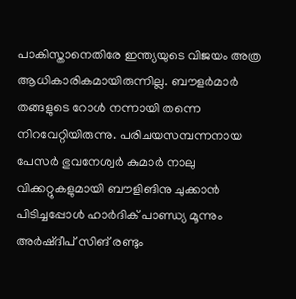പാകിസ്താനെതിരേ ഇന്ത്യയുടെ വിജയം അത്ര ആധികാരികമായിരുന്നില്ല. ബൗളര്‍മാര്‍ തങ്ങളുടെ റോള്‍ നന്നായി തന്നെ നിറവേറ്റിയിരുന്നു. പരിചയസമ്പന്നനായ പേസര്‍ ഭുവനേശ്വര്‍ കുമാര്‍ നാലു വിക്കറ്റുകളുമായി ബൗളിങിനു ചുക്കാന്‍ പിടിച്ചപ്പോള്‍ ഹാര്‍ദിക് പാണ്ഡ്യ മൂന്നും അര്‍ഷ്ദീപ് സിങ് രണ്ടും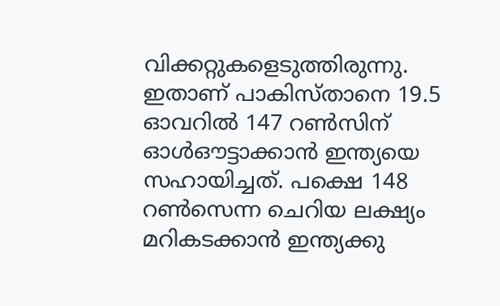വിക്കറ്റുകളെടുത്തിരുന്നു. ഇതാണ് പാകിസ്താനെ 19.5 ഓവറില്‍ 147 റണ്‍സിന് ഓള്‍ഔട്ടാക്കാന്‍ ഇന്ത്യയെ സഹായിച്ചത്. പക്ഷെ 148 റണ്‍സെന്ന ചെറിയ ലക്ഷ്യം മറികടക്കാന്‍ ഇന്ത്യക്കു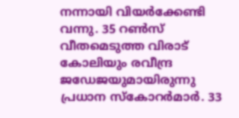നന്നായി വിയര്‍ക്കേണ്ടി വന്നു. 35 റണ്‍സ് വീതമെടുത്ത വിരാട് കോലിയും രവീന്ദ്ര ജഡേജയുമായിരുന്നു പ്രധാന സ്‌കോറര്‍മാര്‍. 33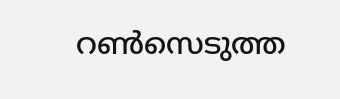റണ്‍സെടുത്ത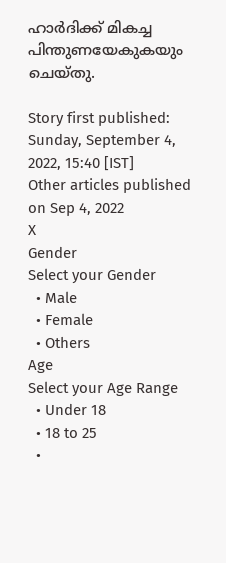ഹാര്‍ദിക്ക് മികച്ച പിന്തുണയേകുകയും ചെയ്തു.

Story first published: Sunday, September 4, 2022, 15:40 [IST]
Other articles published on Sep 4, 2022
X
Gender
Select your Gender
  • Male
  • Female
  • Others
Age
Select your Age Range
  • Under 18
  • 18 to 25
  •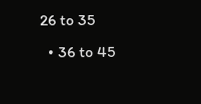26 to 35
  • 36 to 45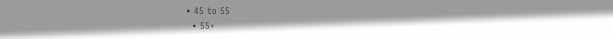• 45 to 55
  • 55+